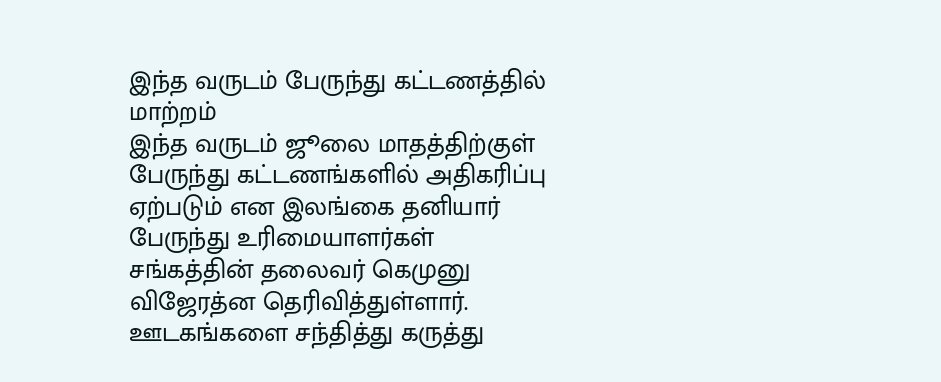இந்த வருடம் பேருந்து கட்டணத்தில் மாற்றம்
இந்த வருடம் ஜூலை மாதத்திற்குள் பேருந்து கட்டணங்களில் அதிகரிப்பு ஏற்படும் என இலங்கை தனியார் பேருந்து உரிமையாளர்கள் சங்கத்தின் தலைவர் கெமுனு விஜேரத்ன தெரிவித்துள்ளார்.
ஊடகங்களை சந்தித்து கருத்து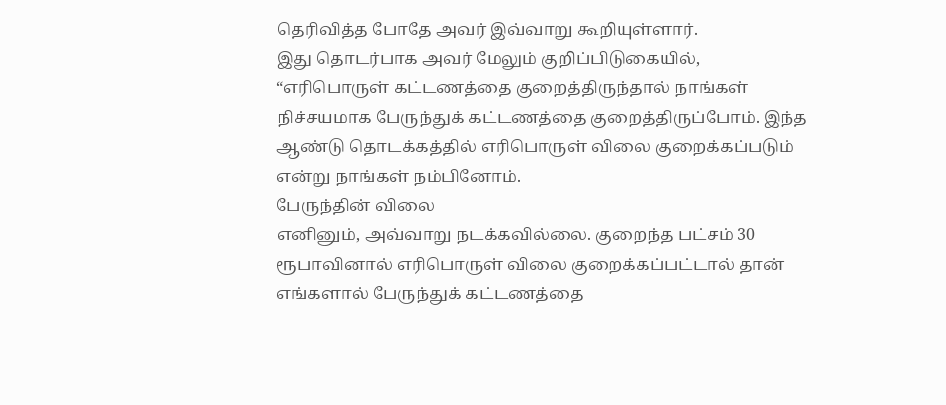தெரிவித்த போதே அவர் இவ்வாறு கூறியுள்ளார்.
இது தொடர்பாக அவர் மேலும் குறிப்பிடுகையில்,
“எரிபொருள் கட்டணத்தை குறைத்திருந்தால் நாங்கள் நிச்சயமாக பேருந்துக் கட்டணத்தை குறைத்திருப்போம். இந்த ஆண்டு தொடக்கத்தில் எரிபொருள் விலை குறைக்கப்படும் என்று நாங்கள் நம்பினோம்.
பேருந்தின் விலை
எனினும், அவ்வாறு நடக்கவில்லை. குறைந்த பட்சம் 30 ரூபாவினால் எரிபொருள் விலை குறைக்கப்பட்டால் தான் எங்களால் பேருந்துக் கட்டணத்தை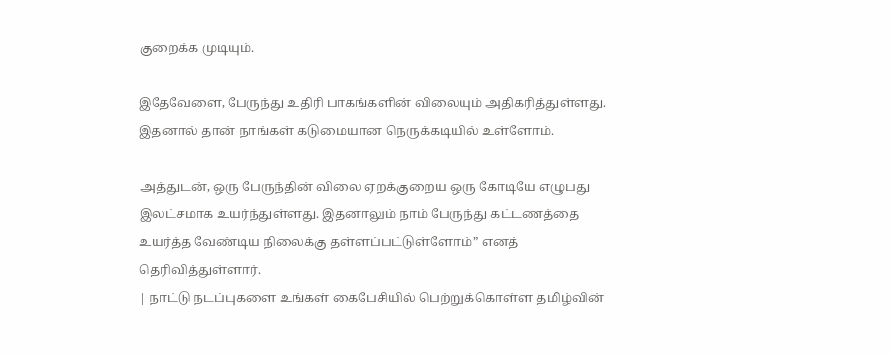குறைக்க முடியும்.

இதேவேளை, பேருந்து உதிரி பாகங்களின் விலையும் அதிகரித்துள்ளது. இதனால் தான் நாங்கள் கடுமையான நெருக்கடியில் உள்ளோம்.

அத்துடன், ஒரு பேருந்தின் விலை ஏறக்குறைய ஒரு கோடியே எழுபது இலட்சமாக உயர்ந்துள்ளது. இதனாலும் நாம் பேருந்து கட்டணத்தை உயர்த்த வேண்டிய நிலைக்கு தள்ளப்பட்டுள்ளோம்” எனத் தெரிவித்துள்ளார்.
| நாட்டு நடப்புகளை உங்கள் கைபேசியில் பெற்றுக்கொள்ள தமிழ்வின்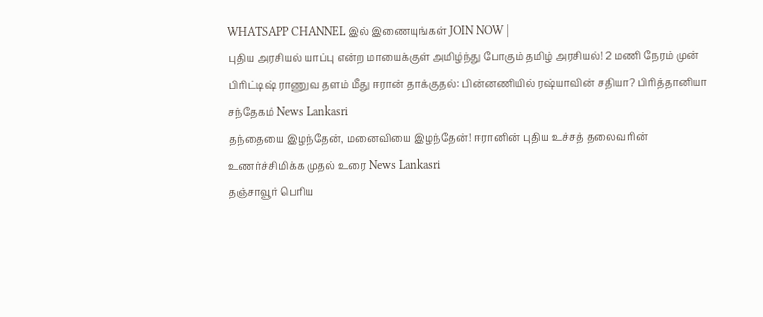WHATSAPP CHANNEL இல் இணையுங்கள் JOIN NOW |
புதிய அரசியல் யாப்பு என்ற மாயைக்குள் அமிழ்ந்து போகும் தமிழ் அரசியல்! 2 மணி நேரம் முன்
பிரிட்டிஷ் ராணுவ தளம் மீது ஈரான் தாக்குதல்: பின்னணியில் ரஷ்யாவின் சதியா? பிரித்தானியா சந்தேகம் News Lankasri
தந்தையை இழந்தேன், மனைவியை இழந்தேன்! ஈரானின் புதிய உச்சத் தலைவரின் உணர்ச்சிமிக்க முதல் உரை News Lankasri
தஞ்சாவூர் பெரிய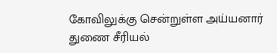கோவிலுக்கு சென்றுள்ள அய்யனார் துணை சீரியல்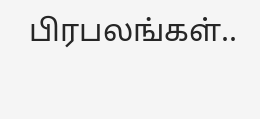பிரபலங்கள்..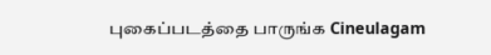புகைப்படத்தை பாருங்க Cineulagam